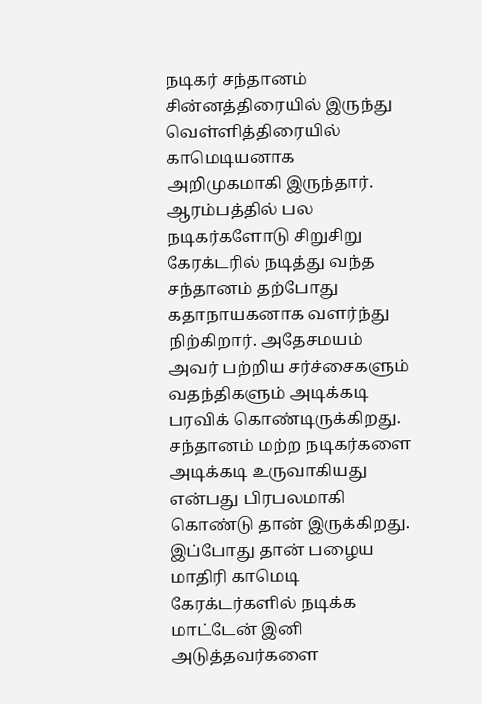நடிகர் சந்தானம் சின்னத்திரையில் இருந்து வெள்ளித்திரையில் காமெடியனாக அறிமுகமாகி இருந்தார். ஆரம்பத்தில் பல நடிகர்களோடு சிறுசிறு கேரக்டரில் நடித்து வந்த சந்தானம் தற்போது கதாநாயகனாக வளர்ந்து நிற்கிறார். அதேசமயம் அவர் பற்றிய சர்ச்சைகளும் வதந்திகளும் அடிக்கடி பரவிக் கொண்டிருக்கிறது. சந்தானம் மற்ற நடிகர்களை அடிக்கடி உருவாகியது என்பது பிரபலமாகி கொண்டு தான் இருக்கிறது. இப்போது தான் பழைய மாதிரி காமெடி கேரக்டர்களில் நடிக்க மாட்டேன் இனி அடுத்தவர்களை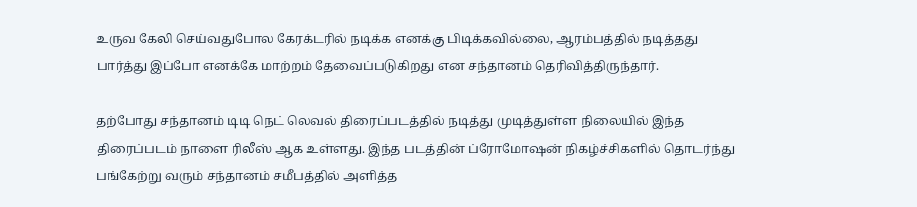உருவ கேலி செய்வதுபோல கேரக்டரில் நடிக்க எனக்கு பிடிக்கவில்லை, ஆரம்பத்தில் நடித்தது பார்த்து இப்போ எனக்கே மாற்றம் தேவைப்படுகிறது என சந்தானம் தெரிவித்திருந்தார்.

தற்போது சந்தானம் டிடி நெட் லெவல் திரைப்படத்தில் நடித்து முடித்துள்ள நிலையில் இந்த திரைப்படம் நாளை ரிலீஸ் ஆக உள்ளது. இந்த படத்தின் ப்ரோமோஷன் நிகழ்ச்சிகளில் தொடர்ந்து பங்கேற்று வரும் சந்தானம் சமீபத்தில் அளித்த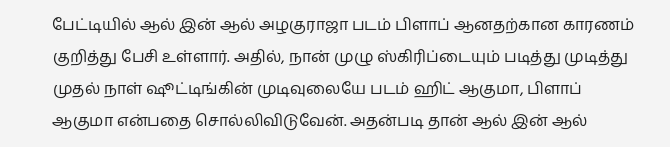பேட்டியில் ஆல் இன் ஆல் அழகுராஜா படம் பிளாப் ஆனதற்கான காரணம் குறித்து பேசி உள்ளார். அதில், நான் முழு ஸ்கிரிப்டையும் படித்து முடித்து முதல் நாள் ஷூட்டிங்கின் முடிவுலையே படம் ஹிட் ஆகுமா, பிளாப் ஆகுமா என்பதை சொல்லிவிடுவேன். அதன்படி தான் ஆல் இன் ஆல்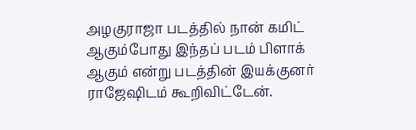அழகுராஜா படத்தில் நான் கமிட் ஆகும்போது இந்தப் படம் பிளாக் ஆகும் என்று படத்தின் இயக்குனர் ராஜேஷிடம் கூறிவிட்டேன்.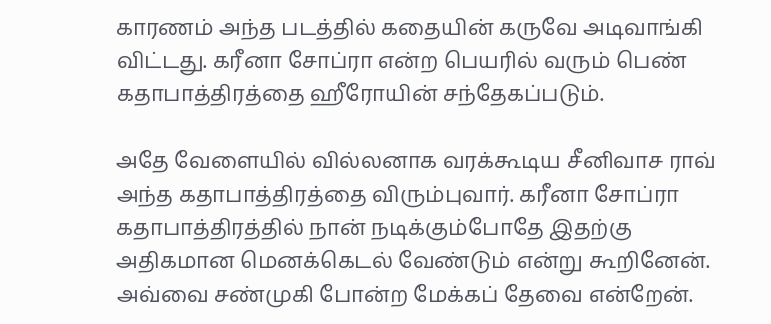காரணம் அந்த படத்தில் கதையின் கருவே அடிவாங்கி விட்டது. கரீனா சோப்ரா என்ற பெயரில் வரும் பெண் கதாபாத்திரத்தை ஹீரோயின் சந்தேகப்படும்.

அதே வேளையில் வில்லனாக வரக்கூடிய சீனிவாச ராவ் அந்த கதாபாத்திரத்தை விரும்புவார். கரீனா சோப்ரா கதாபாத்திரத்தில் நான் நடிக்கும்போதே இதற்கு அதிகமான மெனக்கெடல் வேண்டும் என்று கூறினேன். அவ்வை சண்முகி போன்ற மேக்கப் தேவை என்றேன்.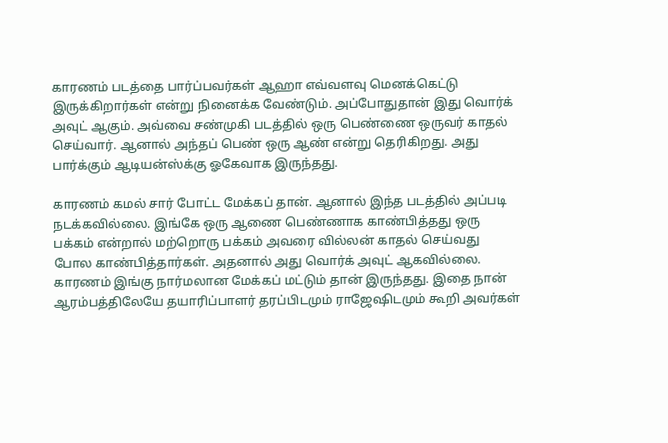காரணம் படத்தை பார்ப்பவர்கள் ஆஹா எவ்வளவு மெனக்கெட்டு இருக்கிறார்கள் என்று நினைக்க வேண்டும். அப்போதுதான் இது வொர்க் அவுட் ஆகும். அவ்வை சண்முகி படத்தில் ஒரு பெண்ணை ஒருவர் காதல் செய்வார். ஆனால் அந்தப் பெண் ஒரு ஆண் என்று தெரிகிறது. அது பார்க்கும் ஆடியன்ஸ்க்கு ஓகேவாக இருந்தது.

காரணம் கமல் சார் போட்ட மேக்கப் தான். ஆனால் இந்த படத்தில் அப்படி நடக்கவில்லை. இங்கே ஒரு ஆணை பெண்ணாக காண்பித்தது ஒரு பக்கம் என்றால் மற்றொரு பக்கம் அவரை வில்லன் காதல் செய்வது போல காண்பித்தார்கள். அதனால் அது வொர்க் அவுட் ஆகவில்லை. காரணம் இங்கு நார்மலான மேக்கப் மட்டும் தான் இருந்தது. இதை நான் ஆரம்பத்திலேயே தயாரிப்பாளர் தரப்பிடமும் ராஜேஷிடமும் கூறி அவர்கள்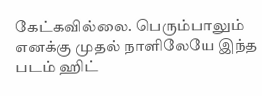கேட்கவில்லை. பெரும்பாலும் எனக்கு முதல் நாளிலேயே இந்த படம் ஹிட்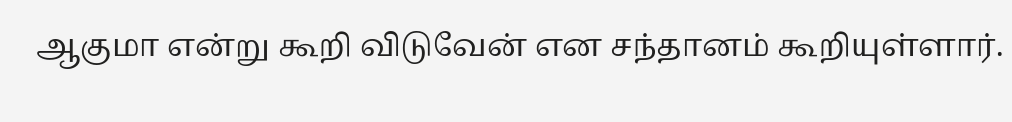ஆகுமா என்று கூறி விடுவேன் என சந்தானம் கூறியுள்ளார்.